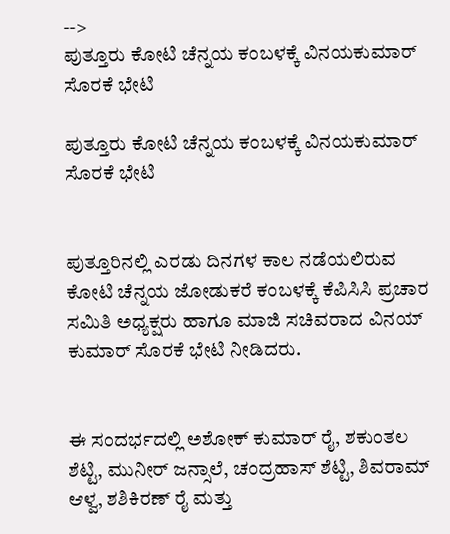-->
ಪುತ್ತೂರು ಕೋಟಿ ಚೆನ್ನಯ ಕಂಬಳಕ್ಕೆ ವಿನಯಕುಮಾರ್ ಸೊರಕೆ ಭೇಟಿ

ಪುತ್ತೂರು ಕೋಟಿ ಚೆನ್ನಯ ಕಂಬಳಕ್ಕೆ ವಿನಯಕುಮಾರ್ ಸೊರಕೆ ಭೇಟಿ


ಪುತ್ತೂರಿನಲ್ಲಿ ಎರಡು ದಿನಗಳ ಕಾಲ ನಡೆಯಲಿರುವ ಕೋಟಿ ಚೆನ್ನಯ ಜೋಡುಕರೆ ಕಂಬಳಕ್ಕೆ ಕೆಪಿಸಿಸಿ ಪ್ರಚಾರ ಸಮಿತಿ ಅಧ್ಯಕ್ಷರು ಹಾಗೂ ಮಾಜಿ ಸಚಿವರಾದ ವಿನಯ್ ಕುಮಾರ್ ಸೊರಕೆ ಭೇಟಿ ನೀಡಿದರು.


ಈ ಸಂದರ್ಭದಲ್ಲಿ ಅಶೋಕ್ ಕುಮಾರ್ ರೈ, ಶಕುಂತಲ ಶೆಟ್ಟಿ, ಮುನೀರ್ ಜನ್ಸಾಲೆ, ಚಂದ್ರಹಾಸ್ ಶೆಟ್ಟಿ, ಶಿವರಾಮ್ ಆಳ್ವ, ಶಶಿಕಿರಣ್ ರೈ ಮತ್ತು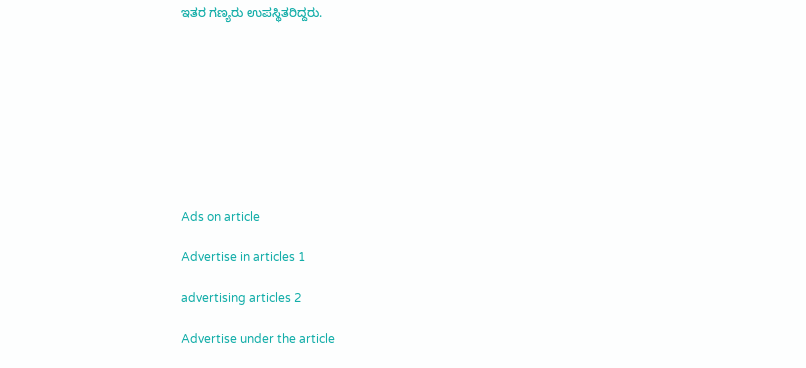ಇತರ ಗಣ್ಯರು ಉಪಸ್ಥಿತರಿದ್ದರು.









Ads on article

Advertise in articles 1

advertising articles 2

Advertise under the article